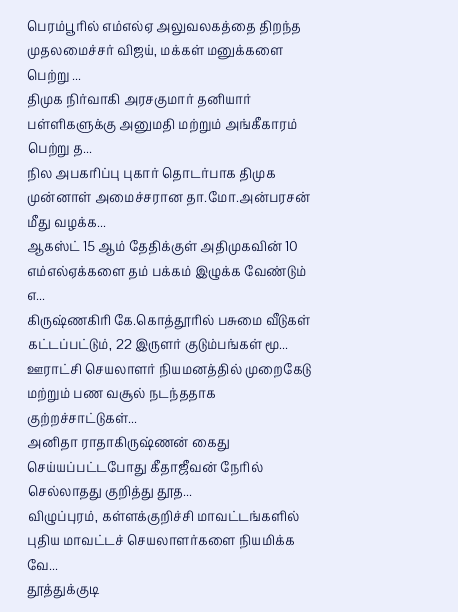பெரம்பூரில் எம்எல்ஏ அலுவலகத்தை திறந்த முதலமைச்சர் விஜய், மக்கள் மனுக்களை பெற்று ...
திமுக நிர்வாகி அரசகுமார் தனியார் பள்ளிகளுக்கு அனுமதி மற்றும் அங்கீகாரம் பெற்று த...
நில அபகரிப்பு புகார் தொடர்பாக திமுக முன்னாள் அமைச்சரான தா.மோ.அன்பரசன் மீது வழக்க...
ஆகஸ்ட் 15 ஆம் தேதிக்குள் அதிமுகவின் 10 எம்எல்ஏக்களை தம் பக்கம் இழுக்க வேண்டும் எ...
கிருஷ்ணகிரி கே.கொத்தூரில் பசுமை வீடுகள் கட்டப்பட்டும், 22 இருளர் குடும்பங்கள் மூ...
ஊராட்சி செயலாளர் நியமனத்தில் முறைகேடு மற்றும் பண வசூல் நடந்ததாக குற்றச்சாட்டுகள்...
அனிதா ராதாகிருஷ்ணன் கைது செய்யப்பட்டபோது கீதாஜீவன் நேரில் செல்லாதது குறித்து தூத...
விழுப்புரம், கள்ளக்குறிச்சி மாவட்டங்களில் புதிய மாவட்டச் செயலாளர்களை நியமிக்க வே...
தூத்துக்குடி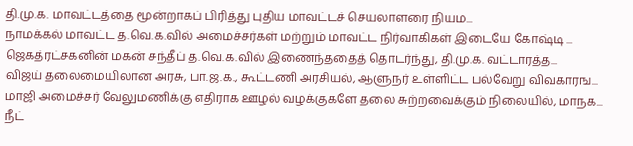தி.மு.க. மாவட்டத்தை மூன்றாகப் பிரித்து புதிய மாவட்டச் செயலாளரை நியம...
நாமக்கல் மாவட்ட த.வெ.க.வில் அமைச்சர்கள் மற்றும் மாவட்ட நிர்வாகிகள் இடையே கோஷ்டி ...
ஜெகத்ரட்சகனின் மகன் சந்தீப் த.வெ.க.வில் இணைந்ததைத் தொடர்ந்து, தி.மு.க. வட்டாரத்த...
விஜய் தலைமையிலான அரசு, பா.ஜ.க., கூட்டணி அரசியல், ஆளுநர் உள்ளிட்ட பல்வேறு விவகாரங...
மாஜி அமைச்சர் வேலுமணிக்கு எதிராக ஊழல் வழக்குகளே தலை சுற்றவைக்கும் நிலையில், மாநக...
நீட்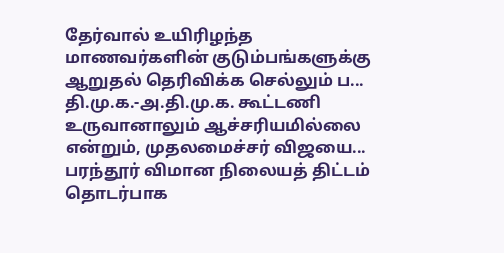தேர்வால் உயிரிழந்த மாணவர்களின் குடும்பங்களுக்கு ஆறுதல் தெரிவிக்க செல்லும் ப...
தி.மு.க.-அ.தி.மு.க. கூட்டணி உருவானாலும் ஆச்சரியமில்லை என்றும், முதலமைச்சர் விஜயை...
பரந்தூர் விமான நிலையத் திட்டம் தொடர்பாக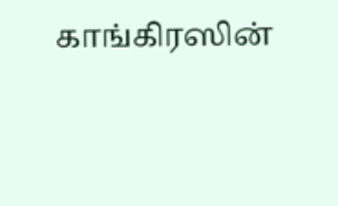காங்கிரஸின்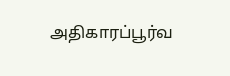அதிகாரப்பூர்வ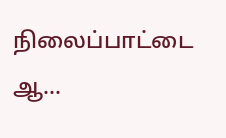நிலைப்பாட்டை ஆ...